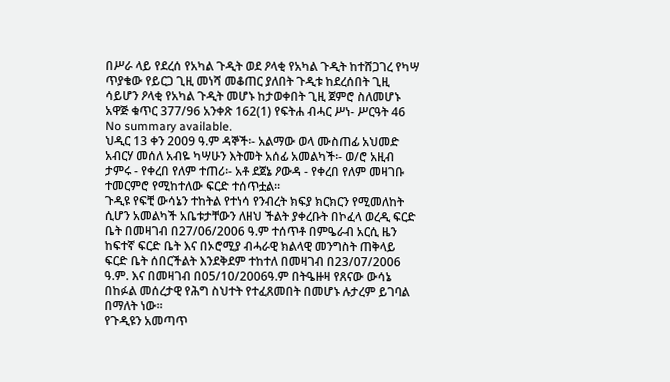በሥራ ላይ የደረሰ የአካል ጉዲት ወደ ዖላቂ የአካል ጉዲት ከተሸጋገረ የካሣ ጥያቄው የይርጋ ጊዚ መነሻ መቆጠር ያለበት ጉዲቱ ከደረሰበት ጊዚ ሳይሆን ዖላቂ የአካል ጉዲት መሆኑ ከታወቀበት ጊዚ ጀምሮ ስለመሆኑ አዋጅ ቁጥር 377/96 አንቀጽ 162(1) የፍትሐ ብሓር ሥነ- ሥርዓት 46
No summary available.
ህዲር 13 ቀን 2009 ዓ.ም ዳኞች፡- አልማው ወላ ሙስጠፊ አህመድ አብርሃ መሰለ አብዬ ካሣሁን እትመት አሰፊ አመልካች፡- ወ/ሮ አዚብ ታምሩ - የቀረበ የለም ተጠሪ፡- አቶ ደጀኔ ዖውዳ - የቀረበ የለም መዛገቡ ተመርምሮ የሚከተለው ፍርድ ተሰጥቷል።
ጉዲዩ የፍቺ ውሳኔን ተከትል የተነሳ የንብረት ክፍያ ክርክርን የሚመለከት ሲሆን አመልካች አቤቱታቸውን ለዘህ ችልት ያቀረቡት በኮፈላ ወረዲ ፍርድ ቤት በመዛገብ በ27/06/2006 ዓ.ም ተሰጥቶ በምዔራብ አርሲ ዜን ከፍተኛ ፍርድ ቤት እና በኦሮሚያ ብሓራዊ ክልላዊ መንግስት ጠቅላይ ፍርድ ቤት ሰበርችልት እንደቅደም ተከተለ በመዛገብ በ23/07/2006 ዓ.ም. እና በመዛገብ በ05/10/2006ዓ.ም በትዔዙዛ የጸናው ውሳኔ በከፉል መሰረታዊ የሕግ ስህተት የተፈጸመበት በመሆኑ ሉታረም ይገባል በማለት ነው።
የጉዲዩን አመጣጥ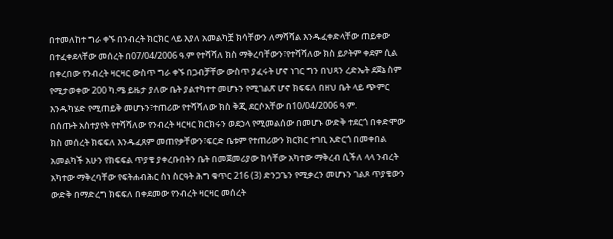በተመለከተ ግራ ቀኙ በንብረት ክርክር ላይ እያለ አመልካቿ ክሳቸውን ለማሻሻል እንዱፈቀድላቸው ጠይቀው በተፈቀደላቸው መሰረት በ07/04/2006 ዓ.ም የተሻሻለ ክስ ማቅረባቸውን፣የተሻሻለው ክስ ይዖትም ቀደም ሲል በቀረበው የንብረት ዛርዛር ውስጥ ግራ ቀኙ በጋብቻቸው ውስጥ ያፈሩት ሆኖ ነገር ግን በህጻን ረድኤት ደጀኔ ስም የሚታወቀው 200 ካ.ሜ ይዜታ ያለው ቤት ያልተካተተ መሆኑን የሚገልጽ ሆኖ ክፍፍለ በዘህ ቤት ላይ ጭምር እንዱካሄድ የሚጠይቅ መሆኑን፣ተጠሪው የተሻሻለው ክስ ቅጂ ደርሶአቸው በ10/04/2006 ዓ.ም.
በሰጡት አስተያየት የተሻሻለው የንብረት ዛርዛር ክርክሩን ወደኃላ የሚመልሰው በመሆኑ ውድቅ ተደርጎ በቀድሞው ክስ መሰረት ክፍፍለ እንዱፈጸም መጠየቃቸውን፣ፍርድ ቤቱም የተጠሪውን ክርክር ተገቢ አድርጎ በመቀበል አመልካች አሁን የክፍፍል ጥያቄ ያቀረቡበትን ቤት በመጀመሪያው ክሳቸው አካተው ማቅረብ ሲችለ ላላ ንብረት አካተው ማቅረባቸው የፍትሐብሕር ስነ ስርዓት ሕግ ቁጥር 216 (3) ድንጋጌን የሚቃረን መሆኑን ገልጾ ጥያቄውን ውድቅ በማድረግ ክፍፍለ በቀደመው የንብረት ዛርዛር መሰረት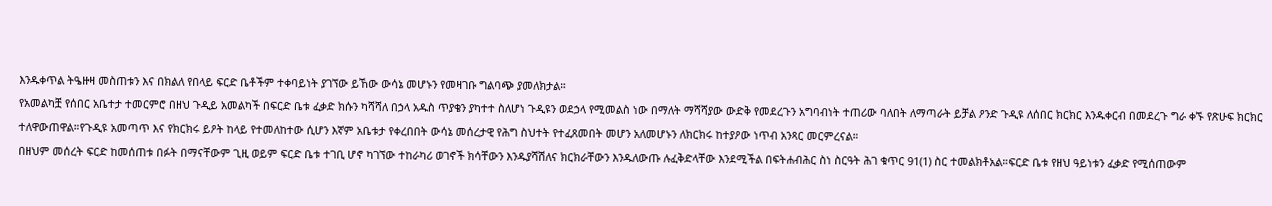እንዱቀጥል ትዔዙዛ መስጠቱን እና በክልለ የበላይ ፍርድ ቤቶችም ተቀባይነት ያገኘው ይኸው ውሳኔ መሆኑን የመዛገቡ ግልባጭ ያመለክታል።
የአመልካቿ የሰበር አቤተታ ተመርምሮ በዘህ ጉዲይ አመልካች በፍርድ ቤቱ ፈቃድ ክሱን ካሻሻለ በኃላ አዱስ ጥያቄን ያካተተ ስለሆነ ጉዲዩን ወደኃላ የሚመልስ ነው በማለት ማሻሻያው ውድቅ የመደረጉን አግባብነት ተጠሪው ባለበት ለማጣራት ይቻል ዖንድ ጉዲዩ ለሰበር ክርክር እንዱቀርብ በመደረጉ ግራ ቀኙ የጽሁፍ ክርክር ተለዋውጠዋል።የጉዲዩ አመጣጥ እና የክርክሩ ይዖት ከላይ የተመለከተው ሲሆን እኛም አቤቱታ የቀረበበት ውሳኔ መሰረታዊ የሕግ ስህተት የተፈጸመበት መሆን አለመሆኑን ለክርክሩ ከተያዖው ነጥብ አንጻር መርምረናል።
በዘህም መሰረት ፍርድ ከመሰጠቱ በፉት በማናቸውም ጊዚ ወይም ፍርድ ቤቱ ተገቢ ሆኖ ካገኘው ተከራካሪ ወገኖች ክሳቸውን እንዱያሻሽለና ክርክራቸውን እንዱለውጡ ሉፈቅድላቸው እንደሚችል በፍትሐብሕር ስነ ስርዓት ሕገ ቁጥር 91(1) ስር ተመልክቶአል።ፍርድ ቤቱ የዘህ ዓይነቱን ፈቃድ የሚሰጠውም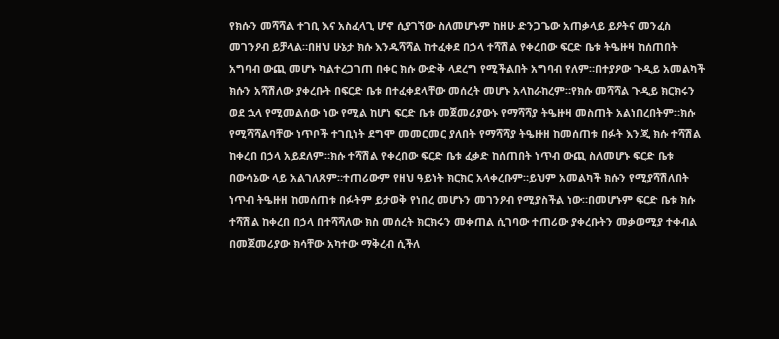የክሱን መሻሻል ተገቢ እና አስፈላጊ ሆኖ ሲያገኘው ስለመሆኑም ከዘሁ ድንጋጌው አጠቃላይ ይዖትና መንፈስ መገንዖብ ይቻላል።በዘህ ሁኔታ ክሱ እንዱሻሻል ከተፈቀደ በኃላ ተሻሽል የቀረበው ፍርድ ቤቱ ትዔዙዛ ከሰጠበት አግባብ ውጪ መሆኑ ካልተረጋገጠ በቀር ክሱ ውድቅ ላደረግ የሚችልበት አግባብ የለም።በተያዖው ጉዲይ አመልካች ክሱን አሻሽለው ያቀረቡት በፍርድ ቤቱ በተፈቀደላቸው መሰረት መሆኑ አላከራከረም።የክሱ መሻሻል ጉዲይ ክርክሩን ወደ ኋላ የሚመልሰው ነው የሚል ከሆነ ፍርድ ቤቱ መጀመሪያውኑ የማሻሻያ ትዔዙዛ መስጠት አልነበረበትም።ክሱ የሚሻሻልባቸው ነጥቦች ተገቢነት ደግሞ መመርመር ያለበት የማሻሻያ ትዔዙዘ ከመሰጠቱ በፉት እንጂ ክሱ ተሻሽል ከቀረበ በኃላ አይደለም።ክሱ ተሻሽል የቀረበው ፍርድ ቤቱ ፈቃድ ከሰጠበት ነጥብ ውጪ ስለመሆኑ ፍርድ ቤቱ በውሳኔው ላይ አልገለጸም።ተጠሪውም የዘህ ዓይነት ክርክር አላቀረቡም።ይህም አመልካች ክሱን የሚያሻሽለበት ነጥብ ትዔዙዘ ከመሰጠቱ በፉትም ይታወቅ የነበረ መሆኑን መገንዖብ የሚያስችል ነው።በመሆኑም ፍርድ ቤቱ ክሱ ተሻሽል ከቀረበ በኃላ በተሻሻለው ክስ መሰረት ክርክሩን መቀጠል ሲገባው ተጠሪው ያቀረቡትን መቃወሚያ ተቀብል በመጀመሪያው ክሳቸው አካተው ማቅረብ ሲችለ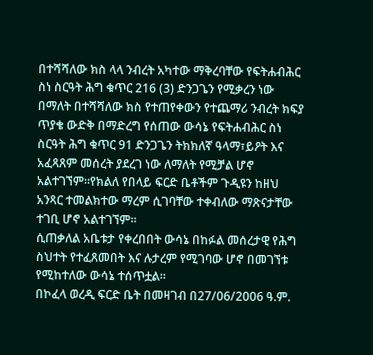በተሻሻለው ክስ ላላ ንብረት አካተው ማቅረባቸው የፍትሐብሕር ስነ ስርዓት ሕግ ቁጥር 216 (3) ድንጋጌን የሚቃረን ነው በማለት በተሻሻለው ክስ የተጠየቀውን የተጨማሪ ንብረት ክፍያ ጥያቄ ውድቅ በማድረግ የሰጠው ውሳኔ የፍትሐብሕር ስነ ስርዓት ሕግ ቁጥር 91 ድንጋጌን ትክክለኛ ዓላማ፣ይዖት እና አፈጻጸም መሰረት ያደረገ ነው ለማለት የሚቻል ሆኖ አልተገኘም።የክልለ የበላይ ፍርድ ቤቶችም ጉዲዩን ከዘህ አንጻር ተመልክተው ማረም ሲገባቸው ተቀብለው ማጽናታቸው ተገቢ ሆኖ አልተገኘም።
ሲጠቃለል አቤቱታ የቀረበበት ውሳኔ በከፉል መሰረታዊ የሕግ ስህተት የተፈጸመበት እና ሉታረም የሚገባው ሆኖ በመገኘቱ የሚከተለው ውሳኔ ተሰጥቷል።
በኮፈላ ወረዲ ፍርድ ቤት በመዛገብ በ27/06/2006 ዓ.ም.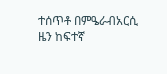ተሰጥቶ በምዔራብአርሲ ዜን ከፍተኛ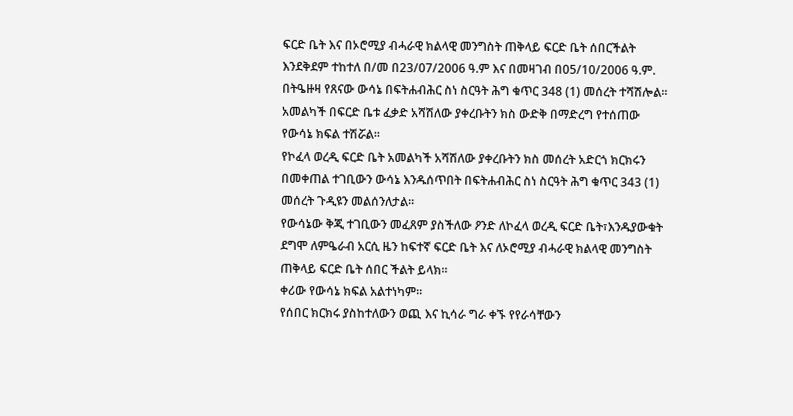ፍርድ ቤት እና በኦሮሚያ ብሓራዊ ክልላዊ መንግስት ጠቅላይ ፍርድ ቤት ሰበርችልት እንደቅደም ተከተለ በ/መ በ23/07/2006 ዓ.ም እና በመዛገብ በ05/10/2006 ዓ.ም. በትዔዙዛ የጸናው ውሳኔ በፍትሐብሕር ስነ ስርዓት ሕግ ቁጥር 348 (1) መሰረት ተሻሽሎል።
አመልካች በፍርድ ቤቱ ፈቃድ አሻሽለው ያቀረቡትን ክስ ውድቅ በማድረግ የተሰጠው የውሳኔ ክፍል ተሽሯል።
የኮፈላ ወረዲ ፍርድ ቤት አመልካች አሻሽለው ያቀረቡትን ክስ መሰረት አድርጎ ክርክሩን በመቀጠል ተገቢውን ውሳኔ እንዱሰጥበት በፍትሐብሕር ስነ ስርዓት ሕግ ቁጥር 343 (1) መሰረት ጉዲዩን መልሰንለታል።
የውሳኔው ቅጂ ተገቢውን መፈጸም ያስችለው ዖንድ ለኮፈላ ወረዲ ፍርድ ቤት፣እንዱያውቁት ደግሞ ለምዔራብ አርሲ ዜን ከፍተኛ ፍርድ ቤት እና ለኦሮሚያ ብሓራዊ ክልላዊ መንግስት ጠቅላይ ፍርድ ቤት ሰበር ችልት ይላክ።
ቀሪው የውሳኔ ክፍል አልተነካም።
የሰበር ክርክሩ ያስከተለውን ወጪ እና ኪሳራ ግራ ቀኙ የየራሳቸውን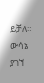ይቻለ።
ውሳኔ ያገኘ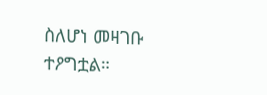ስለሆነ መዛገቡ ተዖግቷል።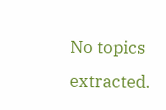No topics extracted.